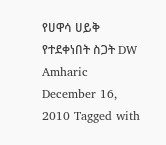የሀዋሳ ሀይቅ የተደቀነበት ስጋት DW Amharic December 16, 2010 Tagged with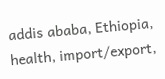addis ababa, Ethiopia, health, import/export,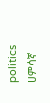politics ሀምሳኛ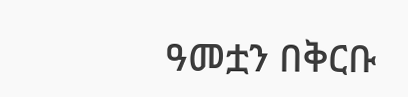ዓመቷን በቅርቡ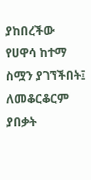ያከበረችው የሀዋሳ ከተማ ስሟን ያገኘችበት፤ ለመቆርቆርም ያበቃት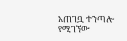አጠገቧ ተንጣሎ የሚገኘው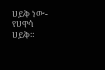ሀይቅ ነው- የሀዋሳ ሀይቅ።